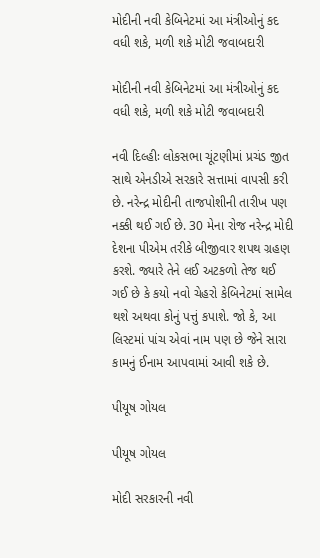મોદીની નવી કેબિનેટમાં આ મંત્રીઓનું કદ વધી શકે, મળી શકે મોટી જવાબદારી

મોદીની નવી કેબિનેટમાં આ મંત્રીઓનું કદ વધી શકે, મળી શકે મોટી જવાબદારી

નવી દિલ્હીઃ લોકસભા ચૂંટણીમાં પ્રચંડ જીત સાથે એનડીએ સરકારે સત્તામાં વાપસી કરી છે. નરેન્દ્ર મોદીની તાજપોશીની તારીખ પણ નક્કી થઈ ગઈ છે. 30 મેના રોજ નરેન્દ્ર મોદી દેશના પીએમ તરીકે બીજીવાર શપથ ગ્રહણ કરશે. જ્યારે તેને લઈ અટકળો તેજ થઈ ગઈ છે કે કયો નવો ચેહરો કેબિનેટમાં સામેલ થશે અથવા કોનું પત્તું કપાશે. જો કે, આ લિસ્ટમાં પાંચ એવાં નામ પણ છે જેને સારા કામનું ઈનામ આપવામાં આવી શકે છે.

પીયૂષ ગોયલ

પીયૂષ ગોયલ

મોદી સરકારની નવી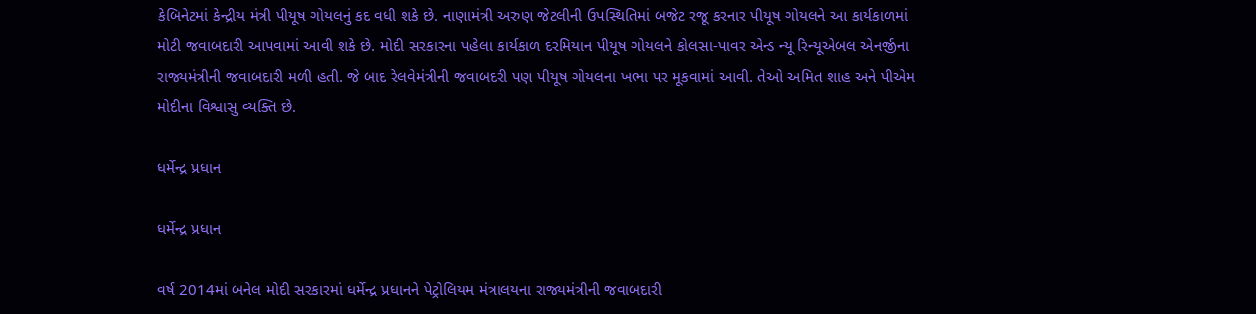કેબિનેટમાં કેન્દ્રીય મંત્રી પીયૂષ ગોયલનું કદ વધી શકે છે. નાણામંત્રી અરુણ જેટલીની ઉપસ્થિતિમાં બજેટ રજૂ કરનાર પીયૂષ ગોયલને આ કાર્યકાળમાં મોટી જવાબદારી આપવામાં આવી શકે છે. મોદી સરકારના પહેલા કાર્યકાળ દરમિયાન પીયૂષ ગોયલને કોલસા-પાવર એન્ડ ન્યૂ રિન્યૂએબલ એનર્જીના રાજ્યમંત્રીની જવાબદારી મળી હતી. જે બાદ રેલવેમંત્રીની જવાબદરી પણ પીયૂષ ગોયલના ખભા પર મૂકવામાં આવી. તેઓ અમિત શાહ અને પીએમ મોદીના વિશ્વાસુ વ્યક્તિ છે.

ધર્મેન્દ્ર પ્રધાન

ધર્મેન્દ્ર પ્રધાન

વર્ષ 2014માં બનેલ મોદી સરકારમાં ધર્મેન્દ્ર પ્રધાનને પેટ્રોલિયમ મંત્રાલયના રાજ્યમંત્રીની જવાબદારી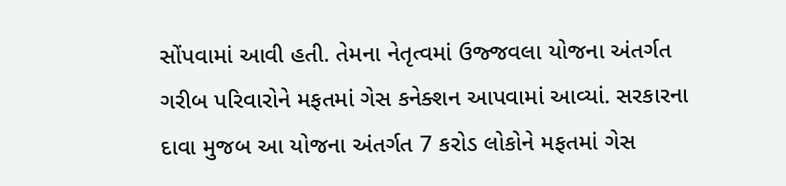સોંપવામાં આવી હતી. તેમના નેતૃત્વમાં ઉજ્જવલા યોજના અંતર્ગત ગરીબ પરિવારોને મફતમાં ગેસ કનેક્શન આપવામાં આવ્યાં. સરકારના દાવા મુજબ આ યોજના અંતર્ગત 7 કરોડ લોકોને મફતમાં ગેસ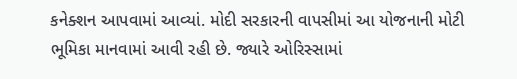કનેક્શન આપવામાં આવ્યાં. મોદી સરકારની વાપસીમાં આ યોજનાની મોટી ભૂમિકા માનવામાં આવી રહી છે. જ્યારે ઓરિસ્સામાં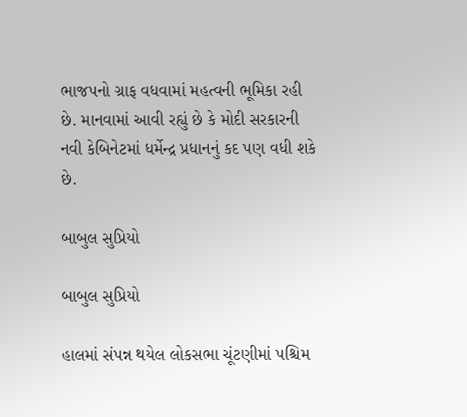ભાજપનો ગ્રાફ વધવામાં મહત્વની ભૂમિકા રહી છે. માનવામાં આવી રહ્યું છે કે મોદી સરકારની નવી કેબિનેટમાં ધર્મેન્દ્ર પ્રધાનનું કદ પણ વધી શકે છે.

બાબુલ સુપ્રિયો

બાબુલ સુપ્રિયો

હાલમાં સંપન્ન થયેલ લોકસભા ચૂંટણીમાં પશ્ચિમ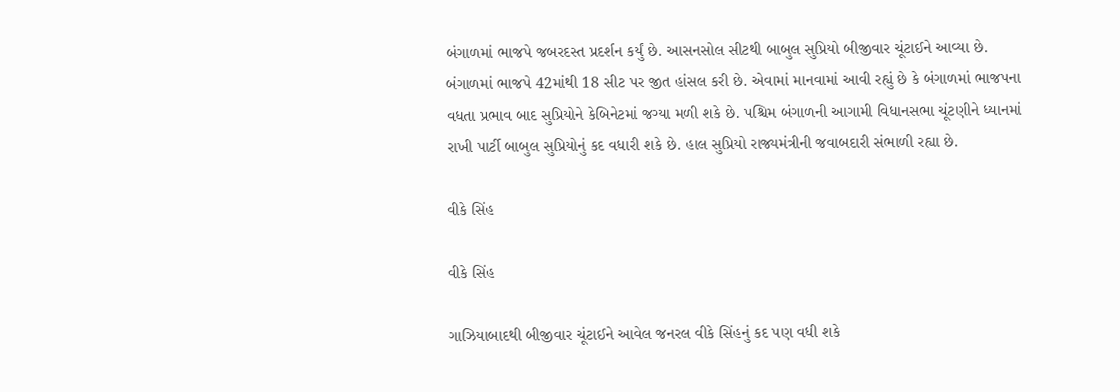બંગાળમાં ભાજપે જબરદસ્ત પ્રદર્શન કર્યું છે. આસનસોલ સીટથી બાબુલ સુપ્રિયો બીજીવાર ચૂંટાઈને આવ્યા છે. બંગાળમાં ભાજપે 42માંથી 18 સીટ પર જીત હાંસલ કરી છે. એવામાં માનવામાં આવી રહ્યું છે કે બંગાળમાં ભાજપના વધતા પ્રભાવ બાદ સુપ્રિયોને કેબિનેટમાં જગ્યા મળી શકે છે. પશ્ચિમ બંગાળની આગામી વિધાનસભા ચૂંટણીને ધ્યાનમાં રાખી પાર્ટી બાબુલ સુપ્રિયોનું કદ વધારી શકે છે. હાલ સુપ્રિયો રાજ્યમંત્રીની જવાબદારી સંભાળી રહ્યા છે.

વીકે સિંહ

વીકે સિંહ

ગાઝિયાબાદથી બીજીવાર ચૂંટાઈને આવેલ જનરલ વીકે સિંહનું કદ પણ વધી શકે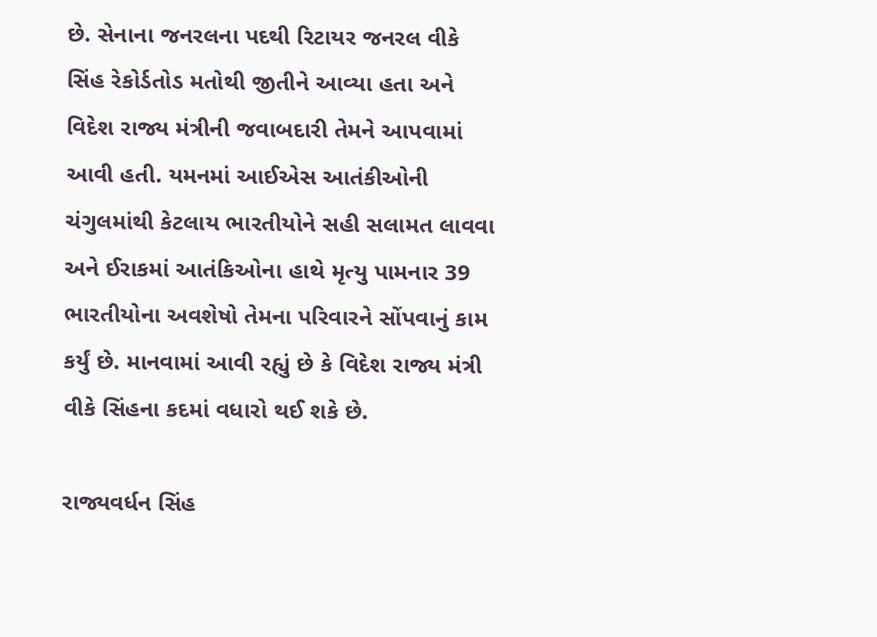છે. સેનાના જનરલના પદથી રિટાયર જનરલ વીકે સિંહ રેકોર્ડતોડ મતોથી જીતીને આવ્યા હતા અને વિદેશ રાજ્ય મંત્રીની જવાબદારી તેમને આપવામાં આવી હતી. યમનમાં આઈએસ આતંકીઓની ચંગુલમાંથી કેટલાય ભારતીયોને સહી સલામત લાવવા અને ઈરાકમાં આતંકિઓના હાથે મૃત્યુ પામનાર 39 ભારતીયોના અવશેષો તેમના પરિવારને સોંપવાનું કામ કર્યું છે. માનવામાં આવી રહ્યું છે કે વિદેશ રાજ્ય મંત્રી વીકે સિંહના કદમાં વધારો થઈ શકે છે.

રાજ્યવર્ધન સિંહ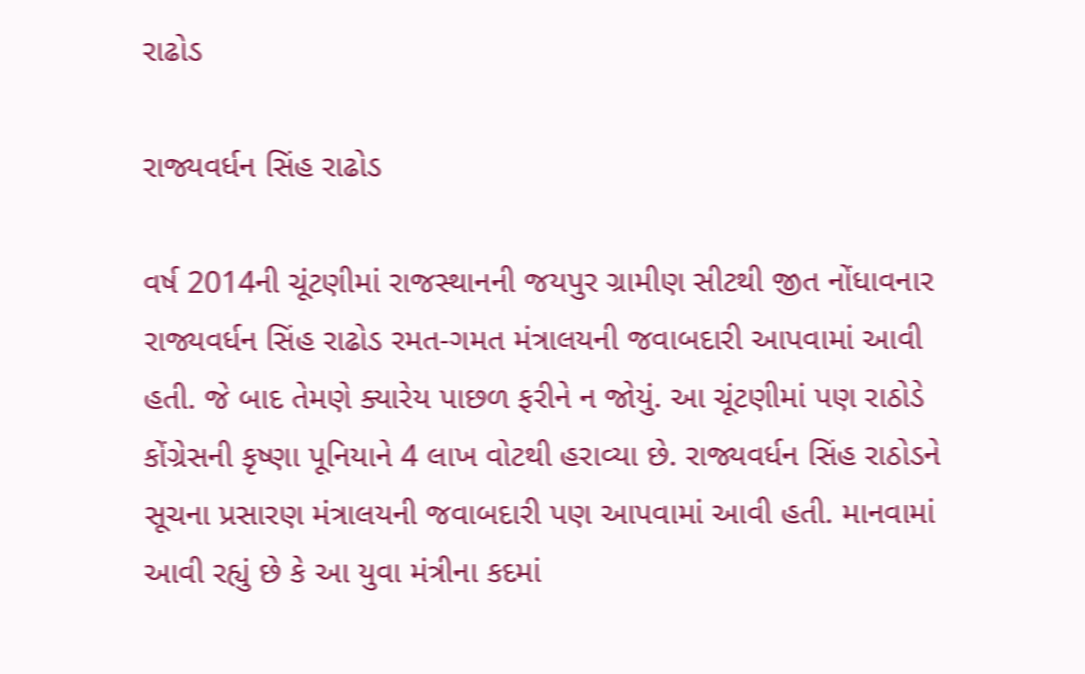રાઢોડ

રાજ્યવર્ધન સિંહ રાઢોડ

વર્ષ 2014ની ચૂંટણીમાં રાજસ્થાનની જયપુર ગ્રામીણ સીટથી જીત નોંધાવનાર રાજ્યવર્ધન સિંહ રાઢોડ રમત-ગમત મંત્રાલયની જવાબદારી આપવામાં આવી હતી. જે બાદ તેમણે ક્યારેય પાછળ ફરીને ન જોયું. આ ચૂંટણીમાં પણ રાઠોડે કોંગ્રેસની કૃષ્ણા પૂનિયાને 4 લાખ વોટથી હરાવ્યા છે. રાજ્યવર્ધન સિંહ રાઠોડને સૂચના પ્રસારણ મંત્રાલયની જવાબદારી પણ આપવામાં આવી હતી. માનવામાં આવી રહ્યું છે કે આ યુવા મંત્રીના કદમાં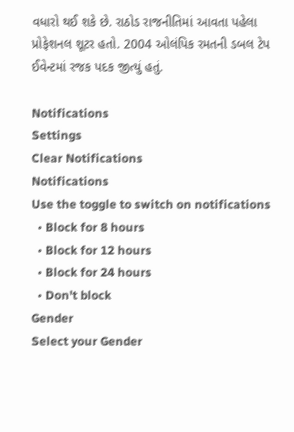વધારો થઈ શકે છે. રાઠોડ રાજનીતિમાં આવતા પહેલા પ્રોફેશનલ શૂટર હતો. 2004 ઓલંપિક રમતની ડબલ ટેપ ઈવેન્ટમાં રજક પદક જીત્યું હતું.

Notifications
Settings
Clear Notifications
Notifications
Use the toggle to switch on notifications
  • Block for 8 hours
  • Block for 12 hours
  • Block for 24 hours
  • Don't block
Gender
Select your Gender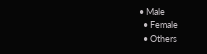• Male
  • Female
  • Others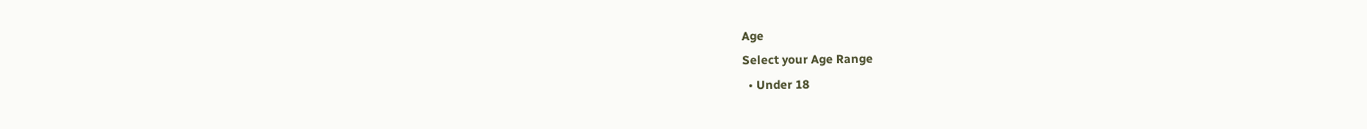Age
Select your Age Range
  • Under 18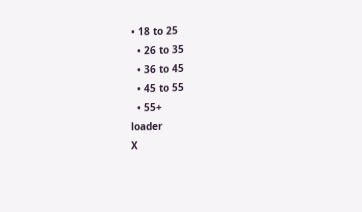• 18 to 25
  • 26 to 35
  • 36 to 45
  • 45 to 55
  • 55+
loader
X